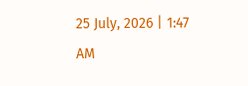25 July, 2026 | 1:47 AM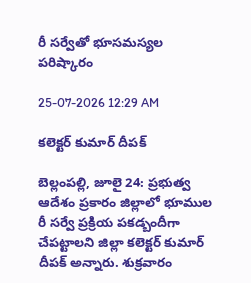రీ సర్వేతో భూసమస్యల పరిష్కారం

25-07-2026 12:29 AM

కలెక్టర్ కుమార్ దీపక్

బెల్లంపల్లి, జూలై 24: ప్రభుత్వ ఆదేశం ప్రకారం జిల్లాలో భూముల రీ సర్వే ప్రక్రియ పకడ్బందీగా చేపట్టాలని జిల్లా కలెక్టర్ కుమార్ దీపక్ అన్నారు. శుక్రవారం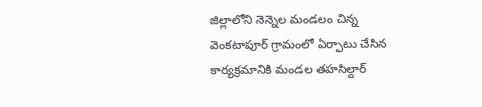జిల్లాలోని నెన్నెల మండలం చిన్న వెంకటాపూర్ గ్రామంలో ఏర్పాటు చేసిన కార్యక్రమానికి మండల తహసిల్దార్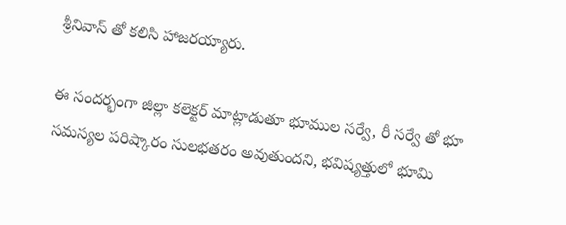శ్రీనివాస్ తో కలిసి హాజరయ్యారు.

ఈ సందర్భంగా జిల్లా కలెక్టర్ మాట్లాడుతూ భూముల సర్వే, రీ సర్వే తో భూ సమస్యల పరిష్కారం సులభతరం అవుతుందని, భవిష్యత్తులో భూమి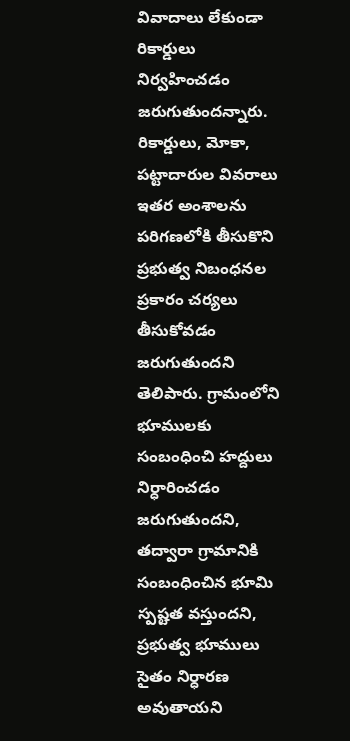వివాదాలు లేకుండా రికార్డులు నిర్వహించడం జరుగుతుందన్నారు. రికార్డులు, మోకా, పట్టాదారుల వివరాలు ఇతర అంశాలను పరిగణలోకి తీసుకొని ప్రభుత్వ నిబంధనల ప్రకారం చర్యలు తీసుకోవడం జరుగుతుందని తెలిపారు. గ్రామంలోని భూములకు సంబంధించి హద్దులు నిర్ధారించడం జరుగుతుందని, తద్వారా గ్రామానికి సంబంధించిన భూమి స్పష్టత వస్తుందని, ప్రభుత్వ భూములు సైతం నిర్ధారణ అవుతాయని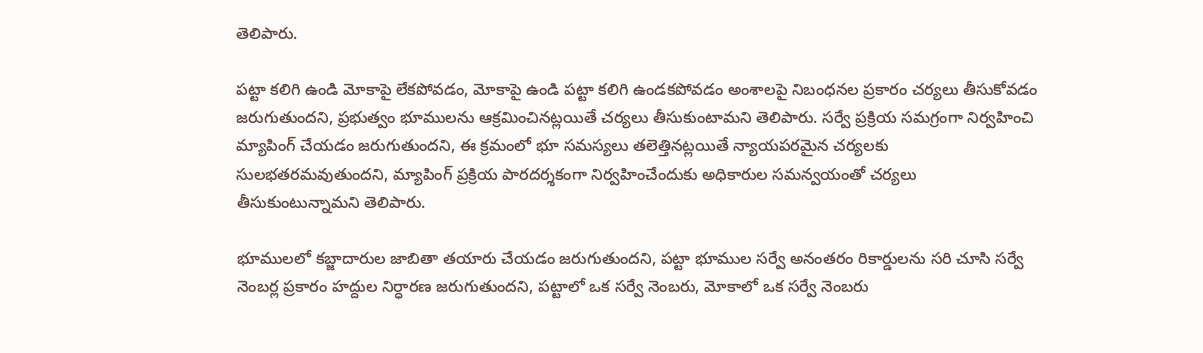తెలిపారు.

పట్టా కలిగి ఉండి మోకాపై లేకపోవడం, మోకాపై ఉండి పట్టా కలిగి ఉండకపోవడం అంశాలపై నిబంధనల ప్రకారం చర్యలు తీసుకోవడం జరుగుతుందని, ప్రభుత్వం భూములను ఆక్రమించినట్లయితే చర్యలు తీసుకుంటామని తెలిపారు. సర్వే ప్రక్రియ సమగ్రంగా నిర్వహించి మ్యాపింగ్ చేయడం జరుగుతుందని, ఈ క్రమంలో భూ సమస్యలు తలెత్తినట్లయితే న్యాయపరమైన చర్యలకు సులభతరమవుతుందని, మ్యాపింగ్ ప్రక్రియ పారదర్శకంగా నిర్వహించేందుకు అధికారుల సమన్వయంతో చర్యలు తీసుకుంటున్నామని తెలిపారు.

భూములలో కబ్జాదారుల జాబితా తయారు చేయడం జరుగుతుందని, పట్టా భూముల సర్వే అనంతరం రికార్డులను సరి చూసి సర్వే నెంబర్ల ప్రకారం హద్దుల నిర్ధారణ జరుగుతుందని, పట్టాలో ఒక సర్వే నెంబరు, మోకాలో ఒక సర్వే నెంబరు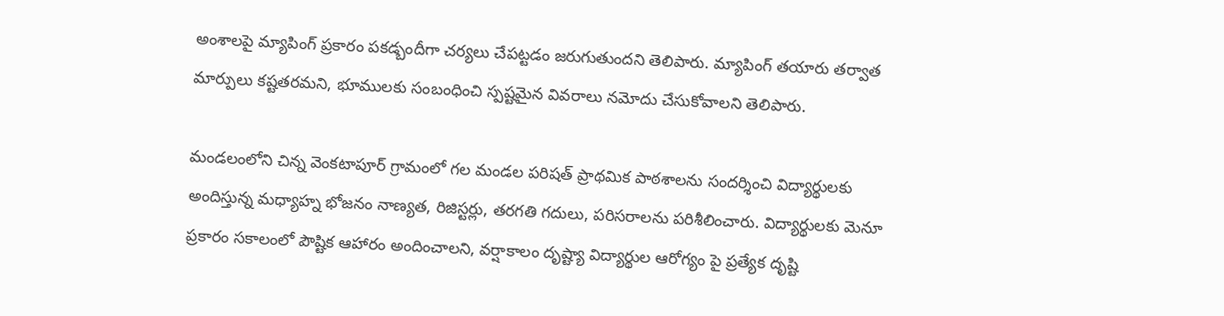అంశాలపై మ్యాపింగ్ ప్రకారం పకడ్బందీగా చర్యలు చేపట్టడం జరుగుతుందని తెలిపారు. మ్యాపింగ్ తయారు తర్వాత మార్పులు కష్టతరమని, భూములకు సంబంధించి స్పష్టమైన వివరాలు నమోదు చేసుకోవాలని తెలిపారు.

మండలంలోని చిన్న వెంకటాపూర్ గ్రామంలో గల మండల పరిషత్ ప్రాథమిక పాఠశాలను సందర్శించి విద్యార్థులకు అందిస్తున్న మధ్యాహ్న భోజనం నాణ్యత, రిజిస్టర్లు, తరగతి గదులు, పరిసరాలను పరిశీలించారు. విద్యార్థులకు మెనూ ప్రకారం సకాలంలో పౌష్టిక ఆహారం అందించాలని, వర్షాకాలం దృష్ట్యా విద్యార్థుల ఆరోగ్యం పై ప్రత్యేక దృష్టి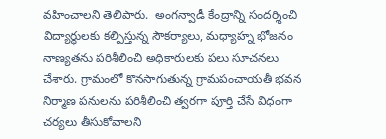వహించాలని తెలిపారు.  అంగన్వాడీ కేంద్రాన్ని సందర్శించి విద్యార్థులకు కల్పిస్తున్న సౌకర్యాలు, మధ్యాహ్న భోజనం నాణ్యతను పరిశీలించి అధికారులకు పలు సూచనలు చేశారు. గ్రామంలో కొనసాగుతున్న గ్రామపంచాయతీ భవన నిర్మాణ పనులను పరిశీలించి త్వరగా పూర్తి చేసే విధంగా చర్యలు తీసుకోవాలని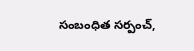సంబంధిత సర్పంచ్,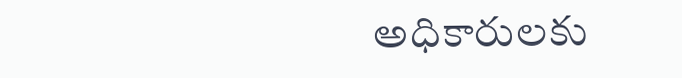అధికారులకు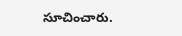సూచించారు.